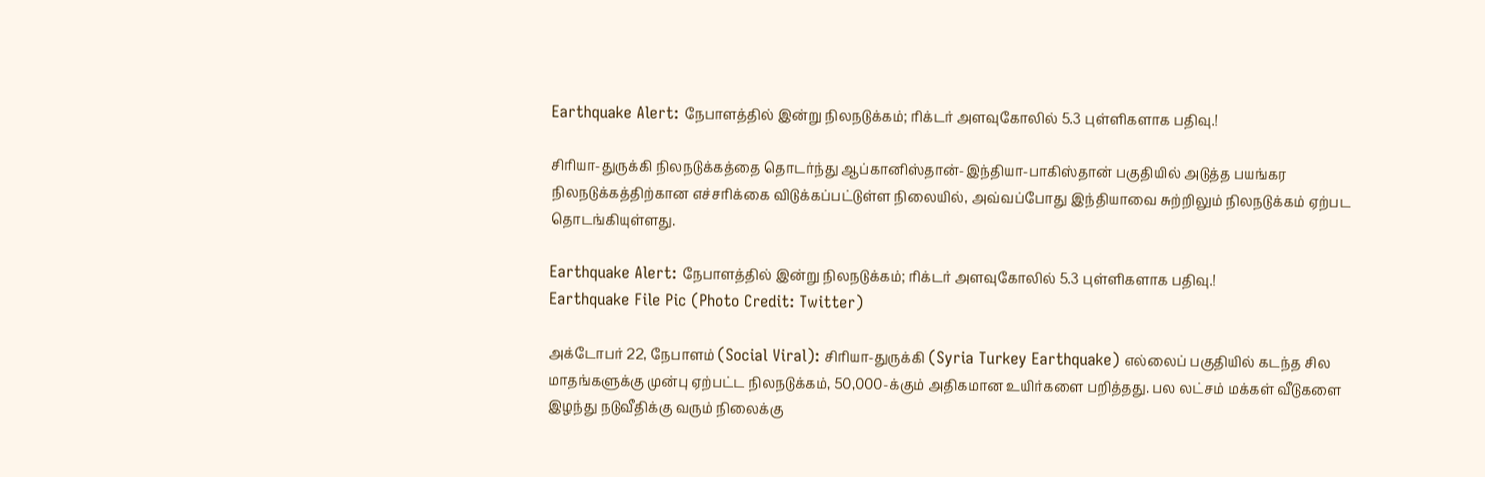Earthquake Alert: நேபாளத்தில் இன்று நிலநடுக்கம்; ரிக்டர் அளவுகோலில் 5.3 புள்ளிகளாக பதிவு.!

சிரியா-துருக்கி நிலநடுக்கத்தை தொடர்ந்து ஆப்கானிஸ்தான்-இந்தியா-பாகிஸ்தான் பகுதியில் அடுத்த பயங்கர நிலநடுக்கத்திற்கான எச்சரிக்கை விடுக்கப்பட்டுள்ள நிலையில், அவ்வப்போது இந்தியாவை சுற்றிலும் நிலநடுக்கம் ஏற்பட தொடங்கியுள்ளது.

Earthquake Alert: நேபாளத்தில் இன்று நிலநடுக்கம்; ரிக்டர் அளவுகோலில் 5.3 புள்ளிகளாக பதிவு.!
Earthquake File Pic (Photo Credit: Twitter)

அக்டோபர் 22, நேபாளம் (Social Viral): சிரியா-துருக்கி (Syria Turkey Earthquake) எல்லைப் பகுதியில் கடந்த சில மாதங்களுக்கு முன்பு ஏற்பட்ட நிலநடுக்கம், 50,000-க்கும் அதிகமான உயிர்களை பறித்தது. பல லட்சம் மக்கள் வீடுகளை இழந்து நடுவீதிக்கு வரும் நிலைக்கு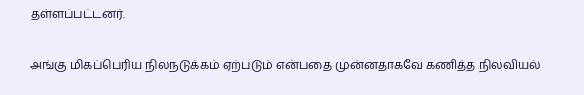தள்ளப்பட்டனர்.

அங்கு மிகப்பெரிய நிலநடுக்கம் ஏற்படும் என்பதை முன்னதாகவே கணித்த நிலவியல்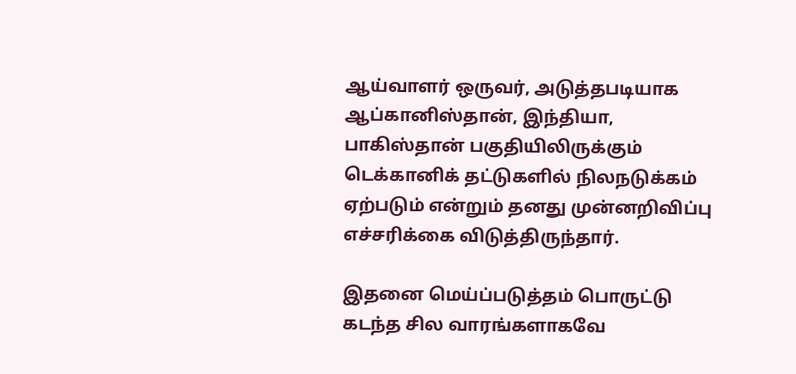ஆய்வாளர் ஒருவர், அடுத்தபடியாக ஆப்கானிஸ்தான், இந்தியா, பாகிஸ்தான் பகுதியிலிருக்கும் டெக்கானிக் தட்டுகளில் நிலநடுக்கம் ஏற்படும் என்றும் தனது முன்னறிவிப்பு எச்சரிக்கை விடுத்திருந்தார்.

இதனை மெய்ப்படுத்தம் பொருட்டு கடந்த சில வாரங்களாகவே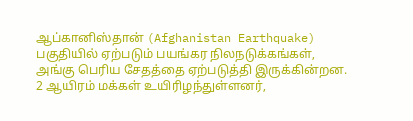ஆப்கானிஸ்தான் (Afghanistan Earthquake) பகுதியில் ஏற்படும் பயங்கர நிலநடுக்கங்கள், அங்கு பெரிய சேதத்தை ஏற்படுத்தி இருக்கின்றன. 2 ஆயிரம் மக்கள் உயிரிழந்துள்ளனர்,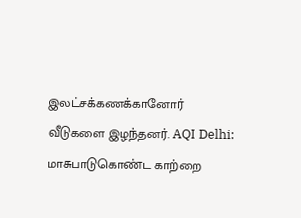இலட்சக்கணக்கானோர் வீடுகளை இழந்தனர். AQI Delhi: மாசுபாடுகொண்ட காற்றை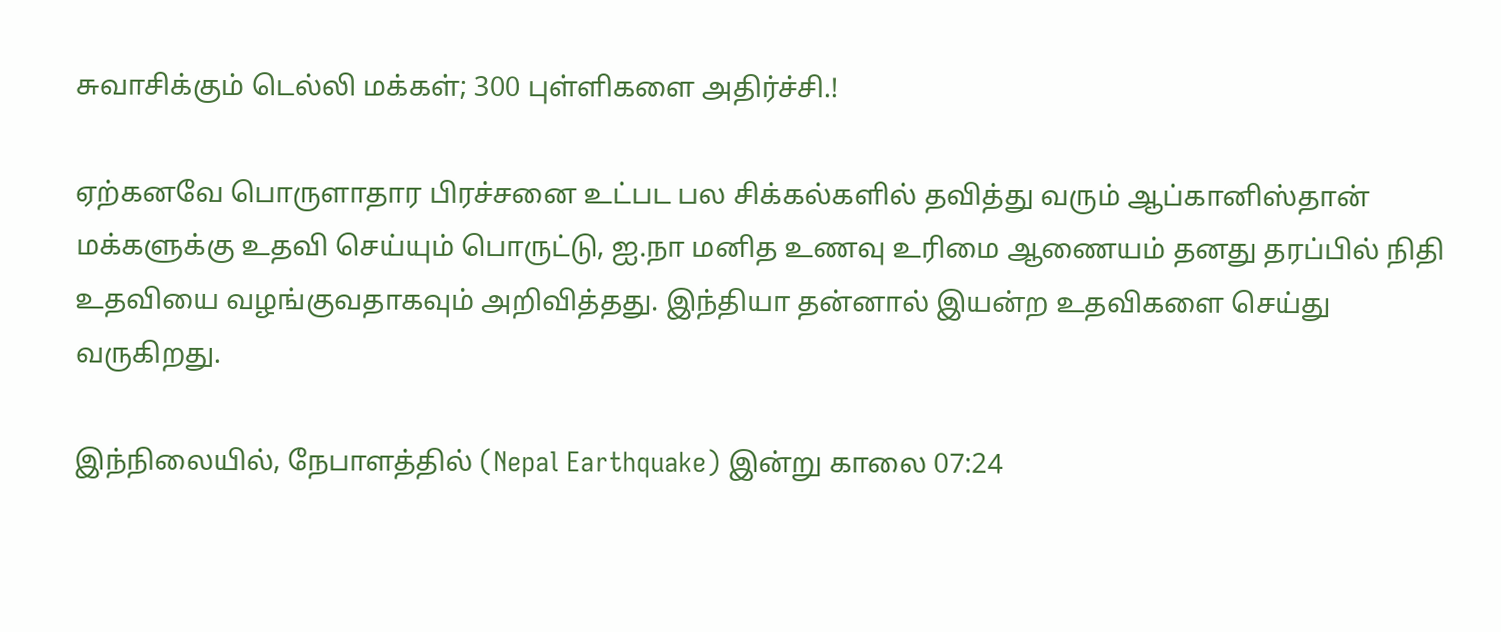சுவாசிக்கும் டெல்லி மக்கள்; 300 புள்ளிகளை அதிர்ச்சி.!

ஏற்கனவே பொருளாதார பிரச்சனை உட்பட பல சிக்கல்களில் தவித்து வரும் ஆப்கானிஸ்தான் மக்களுக்கு உதவி செய்யும் பொருட்டு, ஐ.நா மனித உணவு உரிமை ஆணையம் தனது தரப்பில் நிதி உதவியை வழங்குவதாகவும் அறிவித்தது. இந்தியா தன்னால் இயன்ற உதவிகளை செய்து வருகிறது.

இந்நிலையில், நேபாளத்தில் (Nepal Earthquake) இன்று காலை 07:24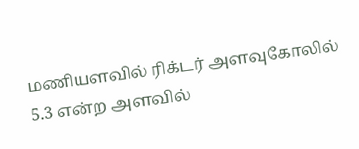மணியளவில் ரிக்டர் அளவுகோலில் 5.3 என்ற அளவில்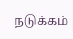நடுக்கம்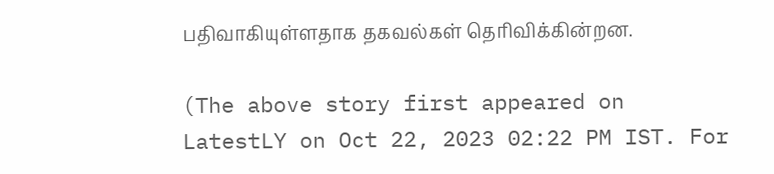பதிவாகியுள்ளதாக தகவல்கள் தெரிவிக்கின்றன.

(The above story first appeared on LatestLY on Oct 22, 2023 02:22 PM IST. For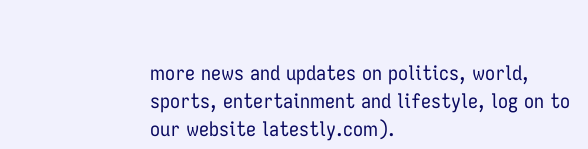more news and updates on politics, world, sports, entertainment and lifestyle, log on to our website latestly.com).